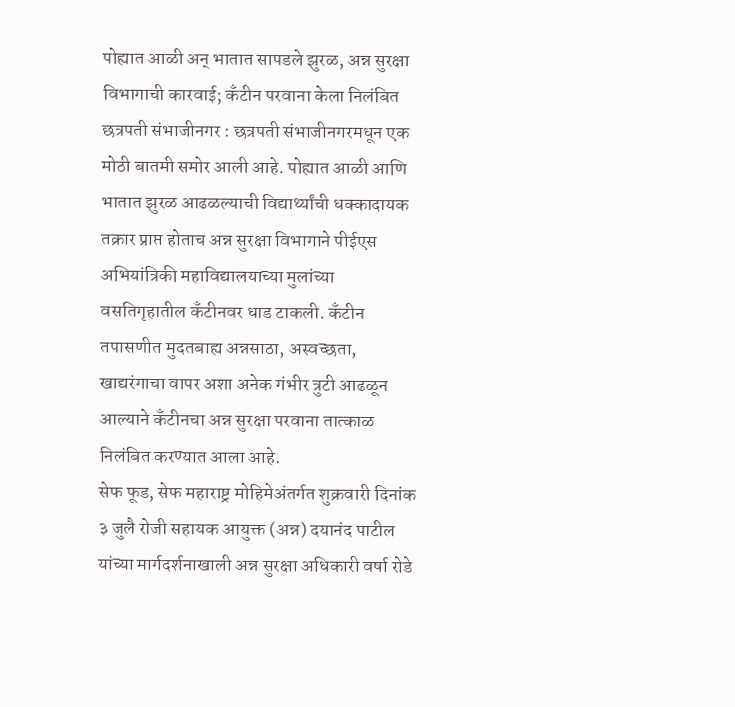पोह्यात आळी अन् भातात सापडले झुरळ, अन्न सुरक्षा विभागाची कारवाई; कँटीन परवाना केला निलंबित
छत्रपती संभाजीनगर : छत्रपती संभाजीनगरमधून एक मोठी बातमी समोर आली आहे. पोह्यात आळी आणि भातात झुरळ आढळल्याची विद्यार्थ्यांची धक्कादायक तक्रार प्राप्त होताच अन्न सुरक्षा विभागाने पीईएस अभियांत्रिकी महाविद्यालयाच्या मुलांच्या वसतिगृहातील कँटीनवर धाड टाकली. कँटीन तपासणीत मुदतबाह्य अन्नसाठा, अस्वच्छता, खाद्यरंगाचा वापर अशा अनेक गंभीर त्रुटी आढळून आल्याने कँटीनचा अन्न सुरक्षा परवाना तात्काळ निलंबित करण्यात आला आहे.
सेफ फूड, सेफ महाराष्ट्र मोहिमेअंतर्गत शुक्रवारी दिनांक ३ जुलै रोजी सहायक आयुक्त (अन्न) दयानंद पाटील यांच्या मार्गदर्शनाखाली अन्न सुरक्षा अधिकारी वर्षा रोडे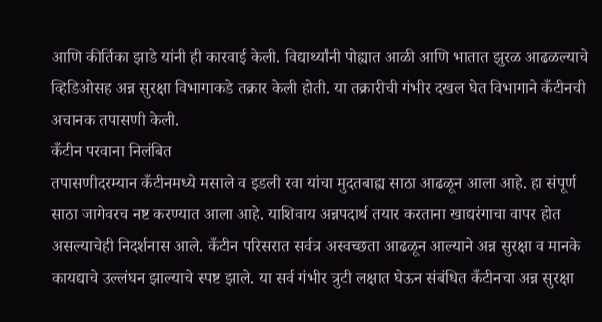आणि कीर्तिका झाडे यांनी ही कारवाई केली. विद्यार्थ्यांनी पोह्यात आळी आणि भातात झुरळ आढळल्याचे व्हिडिओसह अन्न सुरक्षा विभागाकडे तक्रार केली होती. या तक्रारीची गंभीर दखल घेत विभागाने कँटीनची अचानक तपासणी केली.
कँटीन परवाना निलंबित
तपासणीदरम्यान कँटीनमध्ये मसाले व इडली रवा यांचा मुदतबाह्य साठा आढळून आला आहे. हा संपूर्ण साठा जागेवरच नष्ट करण्यात आला आहे. याशिवाय अन्नपदार्थ तयार करताना खाद्यरंगाचा वापर होत असल्याचेही निदर्शनास आले. कँटीन परिसरात सर्वत्र अस्वच्छता आढळून आल्याने अन्न सुरक्षा व मानके कायद्याचे उल्लंघन झाल्याचे स्पष्ट झाले. या सर्व गंभीर त्रुटी लक्षात घेऊन संबंधित कँटीनचा अन्न सुरक्षा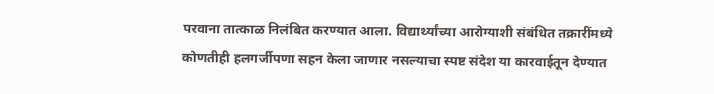परवाना तात्काळ निलंबित करण्यात आला. विद्यार्थ्यांच्या आरोग्याशी संबंधित तक्रारींमध्ये कोणतीही हलगर्जीपणा सहन केला जाणार नसल्याचा स्पष्ट संदेश या कारवाईतून देण्यात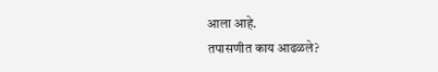आला आहे.
तपासणीत काय आढळले?